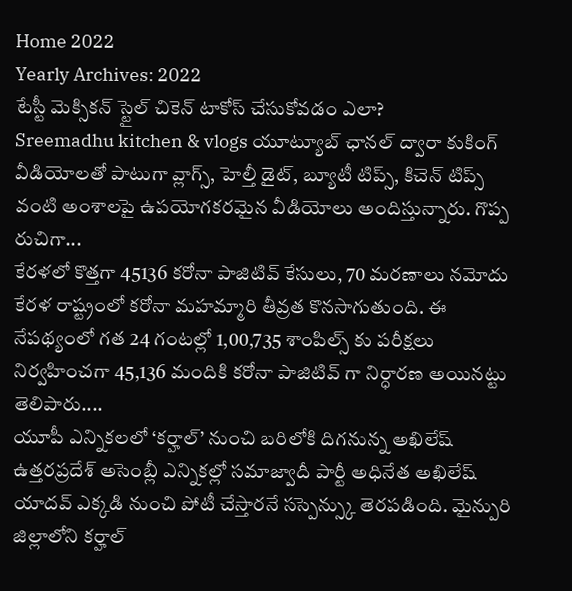Home 2022
Yearly Archives: 2022
టేస్టీ మెక్సికన్ స్టైల్ చికెన్ టాకోస్ చేసుకోవడం ఎలా?
Sreemadhu kitchen & vlogs యూట్యూబ్ ఛానల్ ద్వారా కుకింగ్ వీడియోలతో పాటుగా వ్లాగ్స్, హెల్తీ డైట్, బ్యూటీ టిప్స్, కిచెన్ టిప్స్ వంటి అంశాలపై ఉపయోగకరమైన వీడియోలు అందిస్తున్నారు. గొప్ప రుచిగా...
కేరళలో కొత్తగా 45136 కరోనా పాజిటివ్ కేసులు, 70 మరణాలు నమోదు
కేరళ రాష్ట్రంలో కరోనా మహమ్మారి తీవ్రత కొనసాగుతుంది. ఈ నేపథ్యంలో గత 24 గంటల్లో 1,00,735 శాంపిల్స్ కు పరీక్షలు నిర్వహించగా 45,136 మందికి కరోనా పాజిటివ్ గా నిర్ధారణ అయినట్టు తెలిపారు....
యూపీ ఎన్నికలలో ‘కర్హాల్’ నుంచి బరిలోకి దిగనున్న అఖిలేష్
ఉత్తరప్రదేశ్ అసెంబ్లీ ఎన్నికల్లో సమాజ్వాదీ పార్టీ అధినేత అఖిలేష్ యాదవ్ ఎక్కడి నుంచి పోటీ చేస్తారనే సస్పెన్స్కు తెరపడింది. మైన్పురి జిల్లాలోని కర్హాల్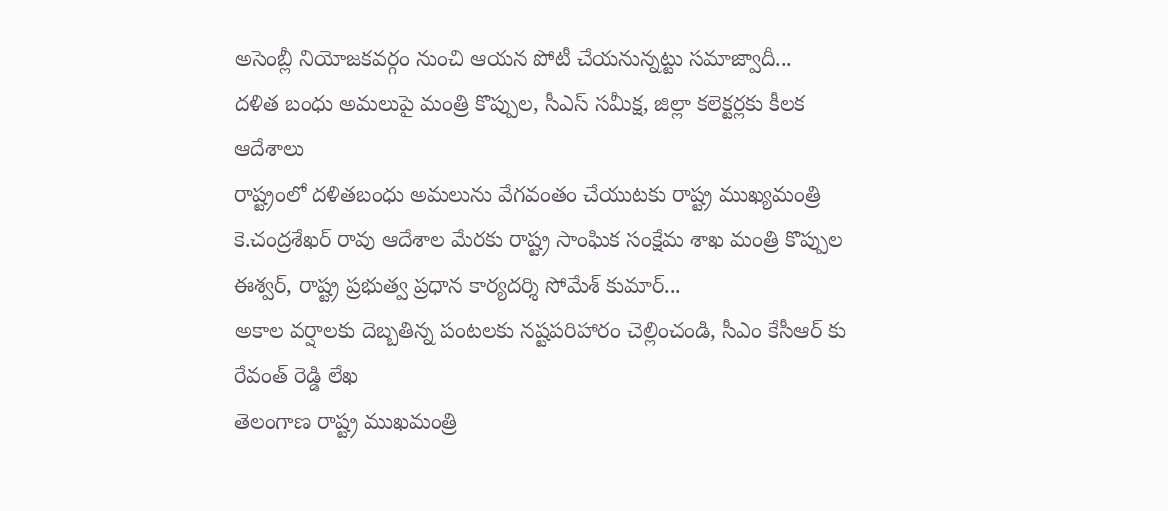అసెంబ్లీ నియోజకవర్గం నుంచి ఆయన పోటీ చేయనున్నట్టు సమాజ్వాదీ...
దళిత బంధు అమలుపై మంత్రి కొప్పుల, సీఎస్ సమీక్ష, జిల్లా కలెక్టర్లకు కీలక ఆదేశాలు
రాష్ట్రంలో దళితబంధు అమలును వేగవంతం చేయుటకు రాష్ట్ర ముఖ్యమంత్రి కె.చంద్రశేఖర్ రావు ఆదేశాల మేరకు రాష్ట్ర సాంఘిక సంక్షేమ శాఖ మంత్రి కొప్పుల ఈశ్వర్, రాష్ట్ర ప్రభుత్వ ప్రధాన కార్యదర్శి సోమేశ్ కుమార్...
అకాల వర్షాలకు దెబ్బతిన్న పంటలకు నష్టపరిహారం చెల్లించండి, సీఎం కేసీఆర్ కు రేవంత్ రెడ్డి లేఖ
తెలంగాణ రాష్ట్ర ముఖమంత్రి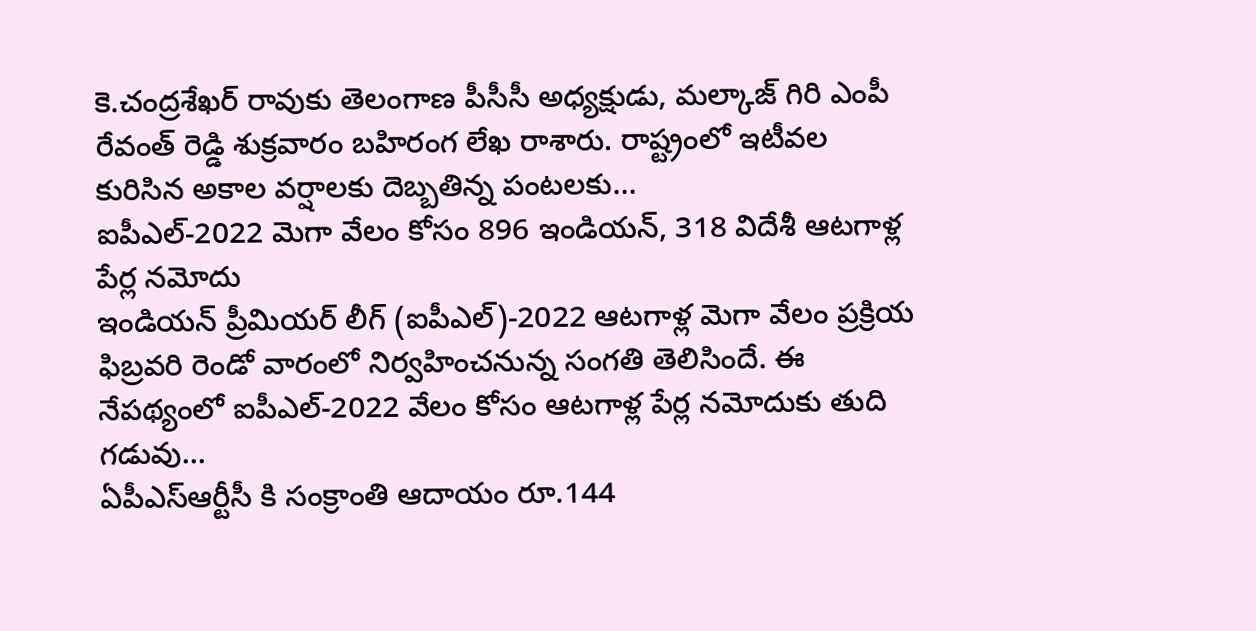కె.చంద్రశేఖర్ రావుకు తెలంగాణ పీసీసీ అధ్యక్షుడు, మల్కాజ్ గిరి ఎంపీ రేవంత్ రెడ్డి శుక్రవారం బహిరంగ లేఖ రాశారు. రాష్ట్రంలో ఇటీవల కురిసిన అకాల వర్షాలకు దెబ్బతిన్న పంటలకు...
ఐపీఎల్-2022 మెగా వేలం కోసం 896 ఇండియన్, 318 విదేశీ ఆటగాళ్ల పేర్ల నమోదు
ఇండియన్ ప్రీమియర్ లీగ్ (ఐపీఎల్)-2022 ఆటగాళ్ల మెగా వేలం ప్రక్రియ ఫిబ్రవరి రెండో వారంలో నిర్వహించనున్న సంగతి తెలిసిందే. ఈ నేపథ్యంలో ఐపీఎల్-2022 వేలం కోసం ఆటగాళ్ల పేర్ల నమోదుకు తుది గడువు...
ఏపీఎస్ఆర్టీసీ కి సంక్రాంతి ఆదాయం రూ.144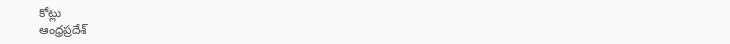కోట్లు
ఆంధ్రప్రదేశ్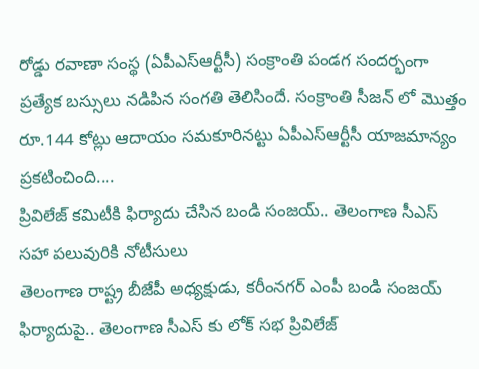రోడ్డు రవాణా సంస్థ (ఏపీఎస్ఆర్టీసీ) సంక్రాంతి పండగ సందర్భంగా ప్రత్యేక బస్సులు నడిపిన సంగతి తెలిసిందే. సంక్రాంతి సీజన్ లో మొత్తం రూ.144 కోట్లు ఆదాయం సమకూరినట్టు ఏపీఎస్ఆర్టీసీ యాజమాన్యం ప్రకటించింది....
ప్రివిలేజ్ కమిటీకి ఫిర్యాదు చేసిన బండి సంజయ్.. తెలంగాణ సీఎస్ సహా పలువురికి నోటీసులు
తెలంగాణ రాష్ట్ర బీజేపీ అధ్యక్షుడు, కరీంనగర్ ఎంపీ బండి సంజయ్ ఫిర్యాదుపై.. తెలంగాణ సీఎస్ కు లోక్ సభ ప్రివిలేజ్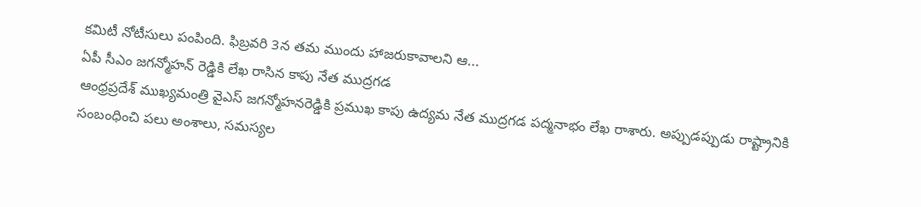కమిటీ నోటీసులు పంపింది. ఫిబ్రవరి 3న తమ ముందు హాజరుకావాలని ఆ...
ఏపీ సీఎం జగన్మోహన్ రెడ్డికి లేఖ రాసిన కాపు నేత ముద్రగడ
ఆంధ్రప్రదేశ్ ముఖ్యమంత్రి వైఎస్ జగన్మోహనరెడ్డికి ప్రముఖ కాపు ఉద్యమ నేత ముద్రగడ పద్మనాభం లేఖ రాశారు. అప్పుడప్పుడు రాష్ట్రానికి సంబంధించి పలు అంశాలు, సమస్యల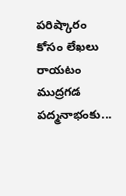పరిష్కారం కోసం లేఖలు రాయటం ముద్రగడ పద్మనాభంకు...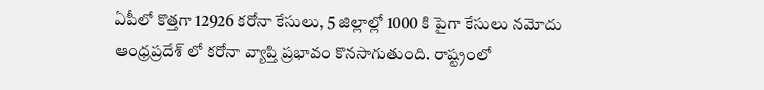ఏపీలో కొత్తగా 12926 కరోనా కేసులు, 5 జిల్లాల్లో 1000 కి పైగా కేసులు నమోదు
ఆంధ్రప్రదేశ్ లో కరోనా వ్యాప్తి ప్రభావం కొనసాగుతుంది. రాష్ట్రంలో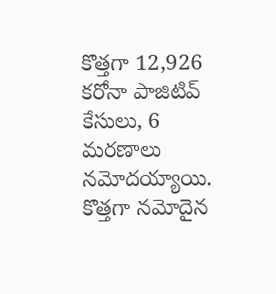కొత్తగా 12,926 కరోనా పాజిటివ్ కేసులు, 6 మరణాలు నమోదయ్యాయి. కొత్తగా నమోదైన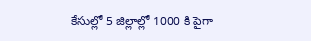కేసుల్లో 5 జిల్లాల్లో 1000 కి పైగా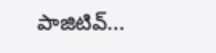పాజిటివ్...